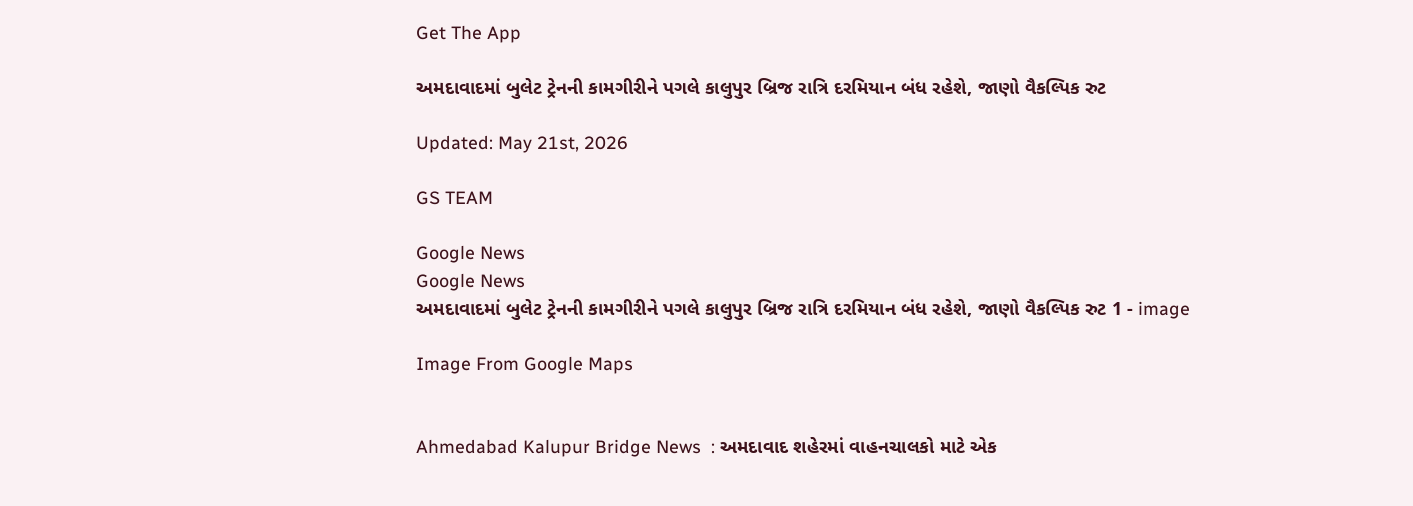Get The App

અમદાવાદમાં બુલેટ ટ્રેનની કામગીરીને પગલે કાલુપુર બ્રિજ રાત્રિ દરમિયાન બંધ રહેશે, જાણો વૈકલ્પિક રુટ

Updated: May 21st, 2026

GS TEAM

Google News
Google News
અમદાવાદમાં બુલેટ ટ્રેનની કામગીરીને પગલે કાલુપુર બ્રિજ રાત્રિ દરમિયાન બંધ રહેશે, જાણો વૈકલ્પિક રુટ 1 - image

Image From Google Maps


Ahmedabad Kalupur Bridge News  : અમદાવાદ શહેરમાં વાહનચાલકો માટે એક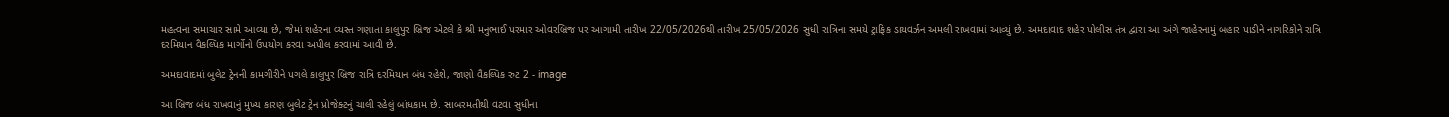મહત્વના સમાચાર સામે આવ્યા છે, જેમાં શહેરના વ્યસ્ત ગણાતા કાલુપુર બ્રિજ એટલે કે શ્રી મનુભાઈ પરમાર ઓવરબ્રિજ પર આગામી તારીખ 22/05/2026થી તારીખ 25/05/2026 સુધી રાત્રિના સમયે ટ્રાફિક ડાયવર્ઝન અમલી રાખવામાં આવ્યું છે. અમદાવાદ શહેર પોલીસ તંત્ર દ્વારા આ અંગે જાહેરનામું બહાર પાડીને નાગરિકોને રાત્રિ દરમિયાન વૈકલ્પિક માર્ગોનો ઉપયોગ કરવા અપીલ કરવામાં આવી છે.

અમદાવાદમાં બુલેટ ટ્રેનની કામગીરીને પગલે કાલુપુર બ્રિજ રાત્રિ દરમિયાન બંધ રહેશે, જાણો વૈકલ્પિક રુટ 2 - image

આ બ્રિજ બંધ રાખવાનું મુખ્ય કારણ બુલેટ ટ્રેન પ્રોજેક્ટનું ચાલી રહેલું બાંધકામ છે. સાબરમતીથી વટવા સુધીના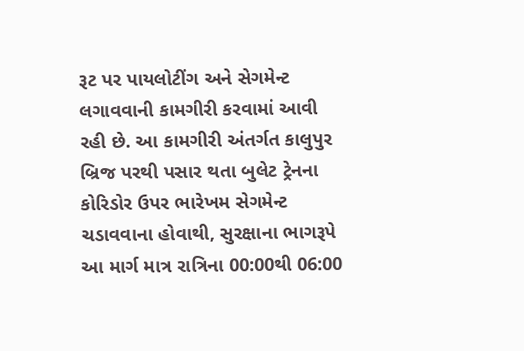રૂટ પર પાયલોટીંગ અને સેગમેન્ટ લગાવવાની કામગીરી કરવામાં આવી રહી છે. આ કામગીરી અંતર્ગત કાલુપુર બ્રિજ પરથી પસાર થતા બુલેટ ટ્રેનના કોરિડોર ઉપર ભારેખમ સેગમેન્ટ ચડાવવાના હોવાથી, સુરક્ષાના ભાગરૂપે આ માર્ગ માત્ર રાત્રિના 00:00થી 06:00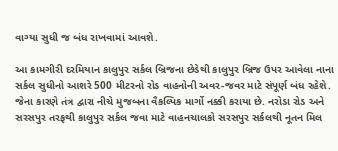વાગ્યા સુધી જ બંધ રાખવામાં આવશે.

આ કામગીરી દરમિયાન કાલુપુર સર્કલ બ્રિજના છેડેથી કાલુપુર બ્રિજ ઉપર આવેલા નાના સર્કલ સુધીનો આશરે 500 મીટરનો રોડ વાહનોની અવર-જવર માટે સંપૂર્ણ બંધ રહેશે. જેના કારણે તંત્ર દ્વારા નીચે મુજબના વૈકલ્પિક માર્ગો નક્કી કરાયા છે. નરોડા રોડ અને સરસપુર તરફથી કાલુપુર સર્કલ જવા માટે વાહનચાલકો સરસપુર સર્કલથી નૂતન મિલ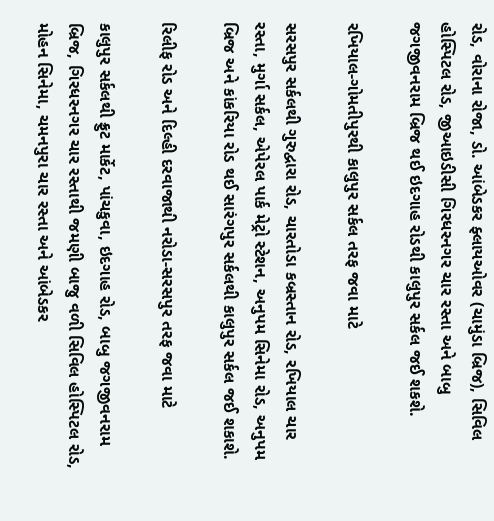રોડ, વોરાના રોજા, ડો. આંબેડકર ફ્લાયઓવર (ચામુંડા બ્રિજ), સિવિલ હોસ્પિટલ રોડ, જીઆઇડીસી ગિરધરનગર ચાર રસ્તા અને બાબુ જગજીવનરામ બ્રિજ થઈ ઇદગાહ રોડથી કાલુપુર સર્કલ જઈ શકશે.

રખિયાલ-ગોમતીપુરથી કાલુપુર સર્કલ તરફ જવા માટે

સરસપુર સર્કલથી ગુરુદ્વારા રોડ, ચારતોડા કબ્રસ્તાન રોડ, રખિયાલ ચાર રસ્તા, મુર્ગા સર્કલ, એપેરલ પાર્ક મેટ્રો સ્ટેશન, અનુપમ સિનેમા રોડ, અનુપમ બ્રિજ અને કાંકરિયા રોડ થઈ સારંગપુર સર્કલથી કાલુપુર સર્કલ જઈ શકાશે.

રિલીફ રોડ અને દિલ્હી દરવાજાથી નરોડા-સરસપુર તરફ જવા માટે

કાલુપુર સર્કલથી ફ્રુટ માર્કેટ, પાંચકુવા, ઇદગાહ રોડ, બાબુ જગજીવનરામ બ્રિજ, ગિરધરનગર ચાર રસ્તાથી જમણી બાજુ વળી સિવિલ હોસ્પિટલ રોડ, મોહન સિનેમા, ચમનપુરા ચાર રસ્તા અને આંબેડકર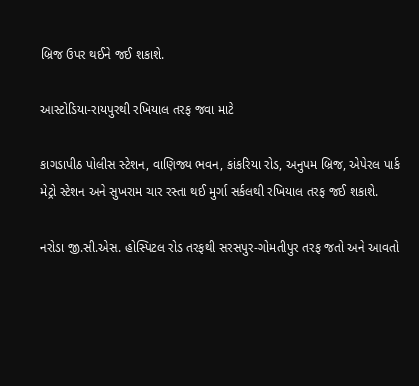બ્રિજ ઉપર થઈને જઈ શકાશે.

આસ્ટોડિયા-રાયપુરથી રખિયાલ તરફ જવા માટે

કાગડાપીઠ પોલીસ સ્ટેશન, વાણિજ્ય ભવન, કાંકરિયા રોડ, અનુપમ બ્રિજ, એપેરલ પાર્ક મેટ્રો સ્ટેશન અને સુખરામ ચાર રસ્તા થઈ મુર્ગા સર્કલથી રખિયાલ તરફ જઈ શકાશે.

નરોડા જી.સી.એસ. હોસ્પિટલ રોડ તરફથી સરસપુર-ગોમતીપુર તરફ જતો અને આવતો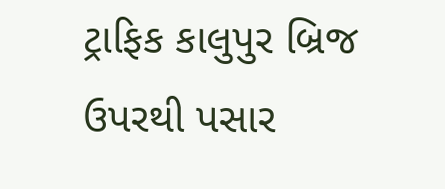ટ્રાફિક કાલુપુર બ્રિજ ઉપરથી પસાર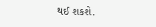થઈ શકશે.